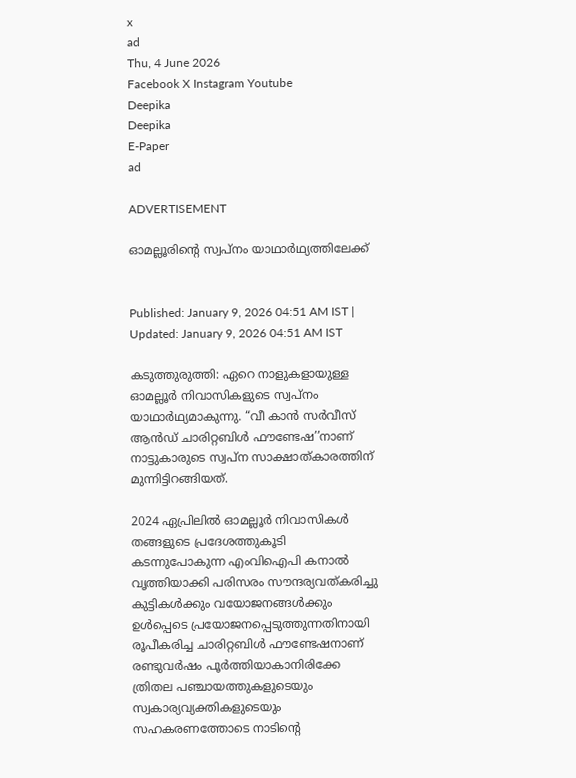x
ad
Thu, 4 June 2026
Facebook X Instagram Youtube
Deepika
Deepika
E-Paper
ad

ADVERTISEMENT

ഓമല്ലൂരിന്‍റെ സ്വപ്‌നം യാഥാര്‍ഥ്യത്തിലേക്ക്


Published: January 9, 2026 04:51 AM IST | Updated: January 9, 2026 04:51 AM IST

കടുത്തുരുത്തി: ഏറെ നാളുകളായുള്ള ഓമല്ലൂര്‍ നിവാസികളുടെ സ്വപ്‌നം യാഥാര്‍ഥ്യമാകുന്നു. “വീ കാന്‍ സര്‍വീസ് ആന്‍ഡ് ചാരിറ്റബിള്‍ ഫൗണ്ടേഷ’’നാണ് നാട്ടുകാരുടെ സ്വപ്‌ന സാക്ഷാത്കാരത്തിന് മുന്നിട്ടിറങ്ങിയത്.

2024 ഏപ്രിലില്‍ ഓമല്ലൂര്‍ നിവാസികള്‍ തങ്ങളുടെ പ്രദേശത്തുകൂടി കടന്നുപോകുന്ന എംവിഐപി കനാല്‍ വൃത്തിയാക്കി പരിസരം സൗന്ദര്യവത്കരിച്ചു കുട്ടികള്‍ക്കും വയോജനങ്ങള്‍ക്കും ഉൾപ്പെടെ പ്രയോജനപ്പെടുത്തുന്നതിനായി രൂപീകരിച്ച ചാരിറ്റബിള്‍ ഫൗണ്ടേഷനാണ് രണ്ടുവര്‍ഷം പൂര്‍ത്തിയാകാനിരിക്കേ ത്രിതല പഞ്ചായത്തുകളുടെയും സ്വകാര്യവ്യക്തികളുടെയും സഹകരണത്തോടെ നാടിന്‍റെ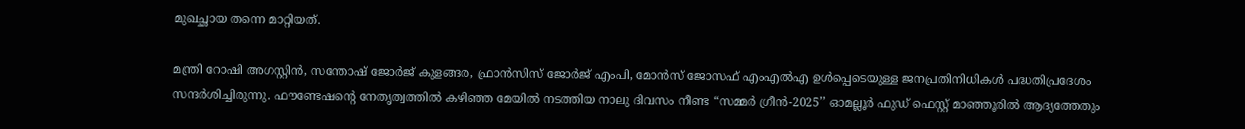മുഖച്ഛായ തന്നെ മാറ്റിയത്.

മന്ത്രി റോഷി അഗസ്റ്റിന്‍, സന്തോഷ് ജോര്‍ജ് കുളങ്ങര, ഫ്രാന്‍സിസ് ജോര്‍ജ് എംപി, മോന്‍സ് ജോസഫ് എംഎല്‍എ ഉള്‍പ്പെടെയുള്ള ജനപ്രതിനിധികള്‍ പദ്ധതിപ്രദേശം സന്ദര്‍ശിച്ചിരുന്നു. ഫൗണ്ടേഷന്‍റെ നേതൃത്വത്തില്‍ കഴിഞ്ഞ മേയില്‍ നടത്തിയ നാലു ദിവസം നീണ്ട “സമ്മര്‍ ഗ്രീന്‍-2025’’ ഓമല്ലൂര്‍ ഫുഡ് ഫെസ്റ്റ് മാഞ്ഞൂരില്‍ ആദ്യത്തേതും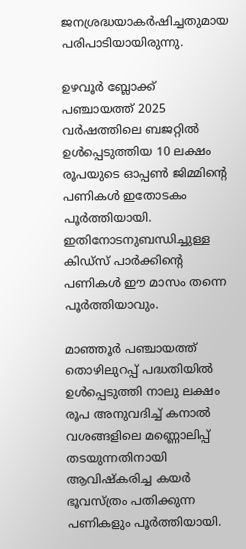ജനശ്രദ്ധയാകര്‍ഷിച്ചതുമായ പരിപാടിയായിരുന്നു.

ഉഴവൂര്‍ ബ്ലോക്ക് പഞ്ചായത്ത് 2025 വര്‍ഷത്തിലെ ബജറ്റില്‍ ഉള്‍പ്പെടുത്തിയ 10 ലക്ഷം രൂപയുടെ ഓപ്പണ്‍ ജിമ്മിന്‍റെ പണികള്‍ ഇതോടകം പൂര്‍ത്തിയായി. ഇതിനോടനുബന്ധിച്ചുള്ള കിഡ്സ് പാര്‍ക്കിന്‍റെ പണികള്‍ ഈ മാസം തന്നെ പൂര്‍ത്തിയാവും.

മാഞ്ഞൂര്‍ പഞ്ചായത്ത് തൊഴിലുറപ്പ് പദ്ധതിയില്‍ ഉള്‍പ്പെടുത്തി നാലു ലക്ഷം രൂപ അനുവദിച്ച് കനാല്‍ വശങ്ങളിലെ മണ്ണൊലിപ്പ് തടയുന്നതിനായി ആവിഷ്കരിച്ച കയര്‍ ഭൂവസ്ത്രം പതിക്കുന്ന പണികളും പൂര്‍ത്തിയായി.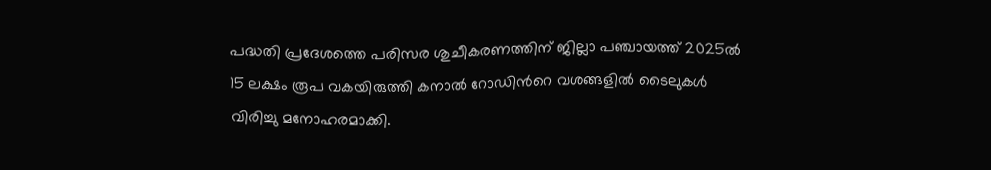പദ്ധതി പ്രദേശത്തെ പരിസര ശുചീകരണത്തിന് ജില്ലാ പഞ്ചായത്ത് 2025ല്‍ 15 ലക്ഷം രൂപ വകയിരുത്തി കനാല്‍ റോഡിന്‍റെ വശങ്ങളില്‍ ടൈലുകള്‍ വിരിച്ചു മനോഹരമാക്കി.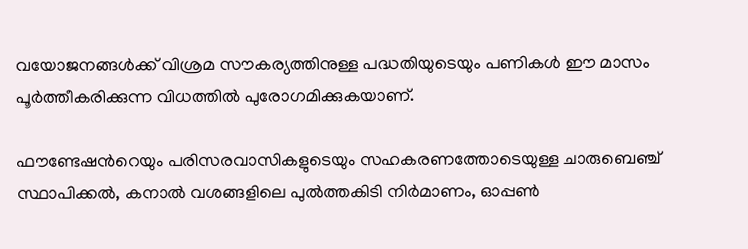വയോജനങ്ങള്‍ക്ക് വിശ്രമ സൗകര്യത്തിനുള്ള പദ്ധതിയുടെയും പണികള്‍ ഈ മാസം പൂര്‍ത്തീകരിക്കുന്ന വിധത്തില്‍ പുരോഗമിക്കുകയാണ്.

ഫൗണ്ടേഷന്‍റെയും പരിസരവാസികളുടെയും സഹകരണത്തോടെയുള്ള ചാരുബെഞ്ച് സ്ഥാപിക്കൽ, കനാല്‍ വശങ്ങളിലെ പുല്‍ത്തകിടി നിര്‍മാണം, ഓപ്പണ്‍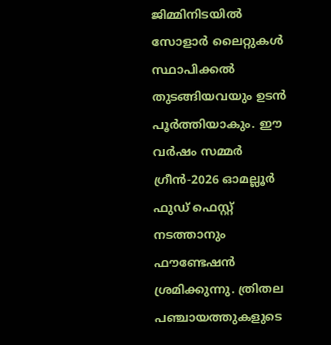ജിമ്മിനിടയില്‍ സോളാര്‍ ലൈറ്റുകള്‍ സ്ഥാപിക്കല്‍ തുടങ്ങിയവയും ഉടന്‍ പൂര്‍ത്തിയാകും. ഈ വര്‍ഷം സമ്മര്‍ ഗ്രീന്‍-2026 ഓമല്ലൂര്‍ ഫുഡ് ഫെസ്റ്റ് നടത്താനും ഫൗണ്ടേഷൻ ശ്രമിക്കുന്നു. ത്രിതല പഞ്ചായത്തുകളുടെ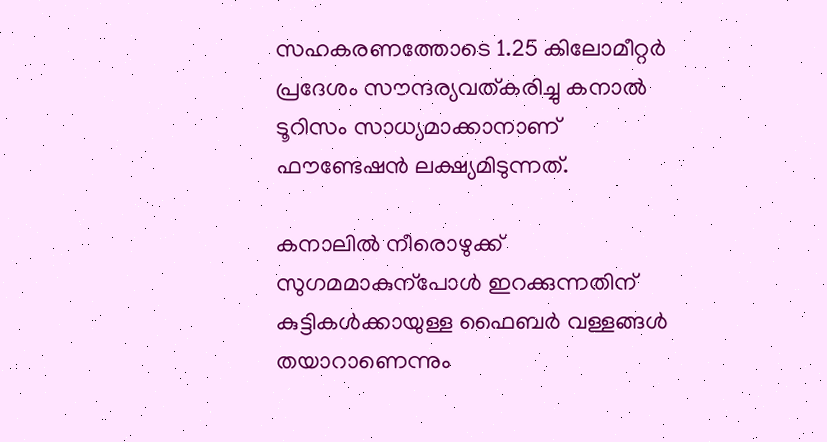സഹകരണത്തോടെ 1.25 കിലോമീറ്റര്‍ പ്രദേശം സൗന്ദര്യവത്കരിച്ചു കനാല്‍ ടൂറിസം സാധ്യമാക്കാനാണ് ഫൗണ്ടേഷന്‍ ലക്ഷ്യമിടുന്നത്.

കനാലില്‍ നീരൊഴുക്ക് സുഗമമാകുന്പോൾ ഇറക്കുന്നതിന് കുട്ടികള്‍ക്കായുള്ള ഫൈബര്‍ വള്ളങ്ങള്‍ തയാറാണെന്നും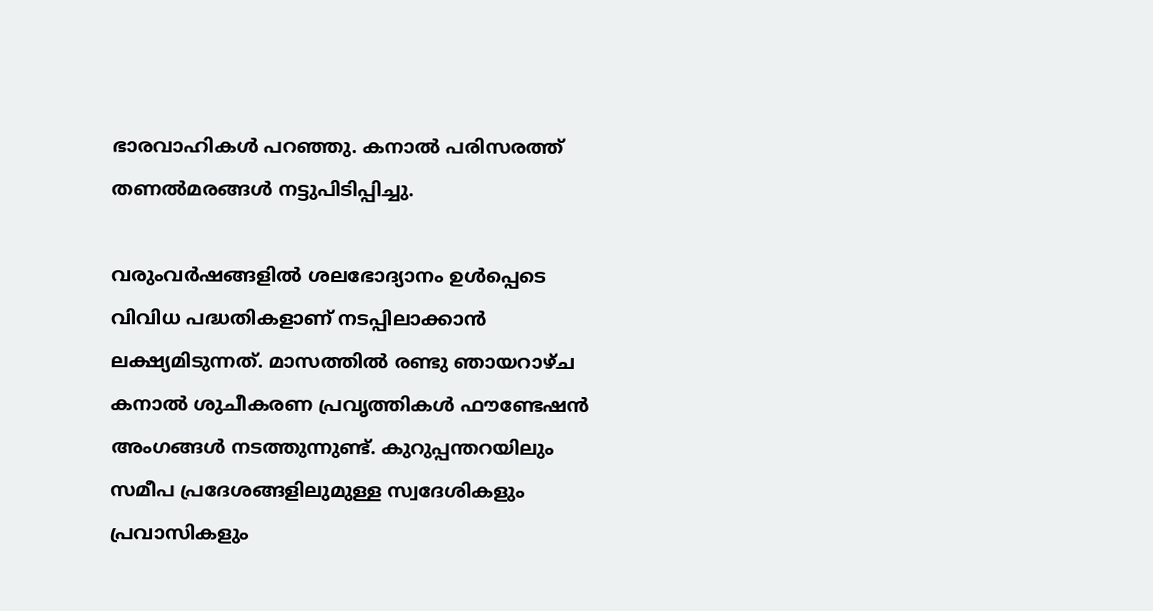ഭാരവാഹികള്‍ പറഞ്ഞു. കനാല്‍ പരിസരത്ത് തണല്‍മരങ്ങള്‍ നട്ടുപിടിപ്പിച്ചു.

വരുംവര്‍ഷങ്ങളില്‍ ശലഭോദ്യാനം ഉള്‍പ്പെടെ വിവിധ പദ്ധതികളാണ് നടപ്പിലാക്കാന്‍ ലക്ഷ്യമിടുന്നത്. മാസത്തില്‍ രണ്ടു ഞായറാഴ്ച കനാല്‍ ശുചീകരണ പ്രവൃത്തികള്‍ ഫൗണ്ടേഷന്‍ അംഗങ്ങള്‍ നടത്തുന്നുണ്ട്. കുറുപ്പന്തറയിലും സമീപ പ്രദേശങ്ങളിലുമുള്ള സ്വദേശികളും പ്രവാസികളും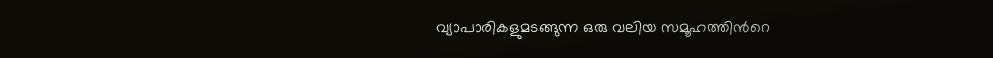വ്യാപാരികളുമടങ്ങുന്ന ഒരു വലിയ സമൂഹത്തിന്‍റെ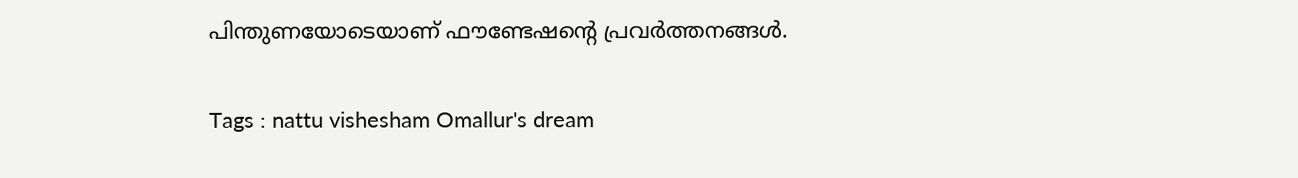പിന്തുണയോടെയാണ് ഫൗണ്ടേഷന്‍റെ പ്രവർത്തനങ്ങൾ.

Tags : nattu vishesham Omallur's dream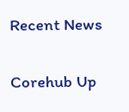Recent News

Corehub Up